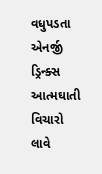વધુપડતા એનર્જી ડ્રિન્ક્સ આત્મઘાતી વિચારો લાવે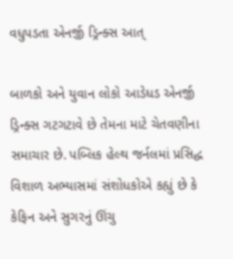વધુપડતા એનર્જી ડ્રિન્ક્સ આત્

બાળકો અને યુવાન લોકો આડેધડ એનર્જી ડ્રિન્ક્સ ગટગટાવે છે તેમના માટે ચેતવણીના સમાચાર છે. પબ્લિક હેલ્થ જર્નલમાં પ્રસિદ્ધ વિશાળ અભ્યાસમાં સંશોધકોએ કહ્યું છે કે કેફિન અને સુગરનું ઊંચુ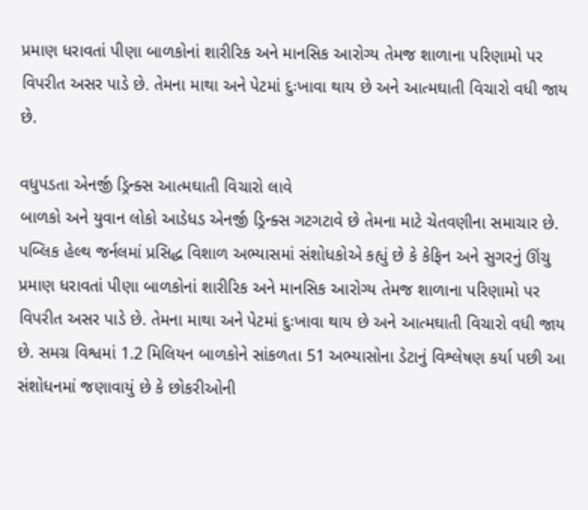પ્રમાણ ધરાવતાં પીણા બાળકોનાં શારીરિક અને માનસિક આરોગ્ય તેમજ શાળાના પરિણામો પર વિપરીત અસર પાડે છે. તેમના માથા અને પેટમાં દુઃખાવા થાય છે અને આત્મઘાતી વિચારો વધી જાય છે.

વધુપડતા એનર્જી ડ્રિન્ક્સ આત્મઘાતી વિચારો લાવે
બાળકો અને યુવાન લોકો આડેધડ એનર્જી ડ્રિન્ક્સ ગટગટાવે છે તેમના માટે ચેતવણીના સમાચાર છે. પબ્લિક હેલ્થ જર્નલમાં પ્રસિદ્ધ વિશાળ અભ્યાસમાં સંશોધકોએ કહ્યું છે કે કેફિન અને સુગરનું ઊંચુ પ્રમાણ ધરાવતાં પીણા બાળકોનાં શારીરિક અને માનસિક આરોગ્ય તેમજ શાળાના પરિણામો પર વિપરીત અસર પાડે છે. તેમના માથા અને પેટમાં દુઃખાવા થાય છે અને આત્મઘાતી વિચારો વધી જાય છે. સમગ્ર વિશ્વમાં 1.2 મિલિયન બાળકોને સાંકળતા 51 અભ્યાસોના ડેટાનું વિશ્લેષણ કર્યા પછી આ સંશોધનમાં જણાવાયું છે કે છોકરીઓની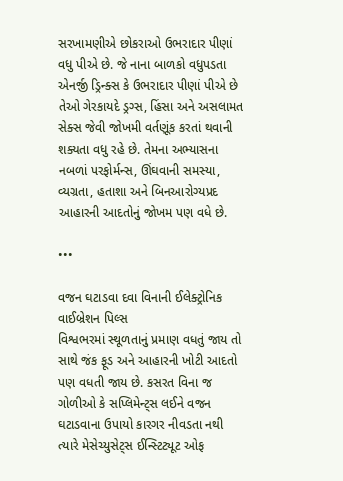સરખામણીએ છોકરાઓ ઉભરાદાર પીણાં વધુ પીએ છે. જે નાના બાળકો વધુપડતા એનર્જી ડ્રિન્ક્સ કે ઉભરાદાર પીણાં પીએ છે તેઓ ગેરકાયદે ડ્રગ્સ, હિંસા અને અસલામત સેક્સ જેવી જોખમી વર્તણૂંક કરતાં થવાની શક્યતા વધુ રહે છે. તેમના અભ્યાસના નબળાં પરફોર્મન્સ, ઊંઘવાની સમસ્યા, વ્યગ્રતા, હતાશા અને બિનઆરોગ્યપ્રદ આહારની આદતોનું જોખમ પણ વધે છે.

•••

વજન ઘટાડવા દવા વિનાની ઈલેક્ટ્રોનિક વાઈબ્રેશન પિલ્સ
વિશ્વભરમાં સ્થૂળતાનું પ્રમાણ વધતું જાય તો સાથે જંક ફૂડ અને આહારની ખોટી આદતો પણ વધતી જાય છે. કસરત વિના જ ગોળીઓ કે સપ્લિમેન્ટ્સ લઈને વજન ઘટાડવાના ઉપાયો કારગર નીવડતા નથી ત્યારે મેસેચ્યુસેટ્સ ઈન્સ્ટિટ્યૂટ ઓફ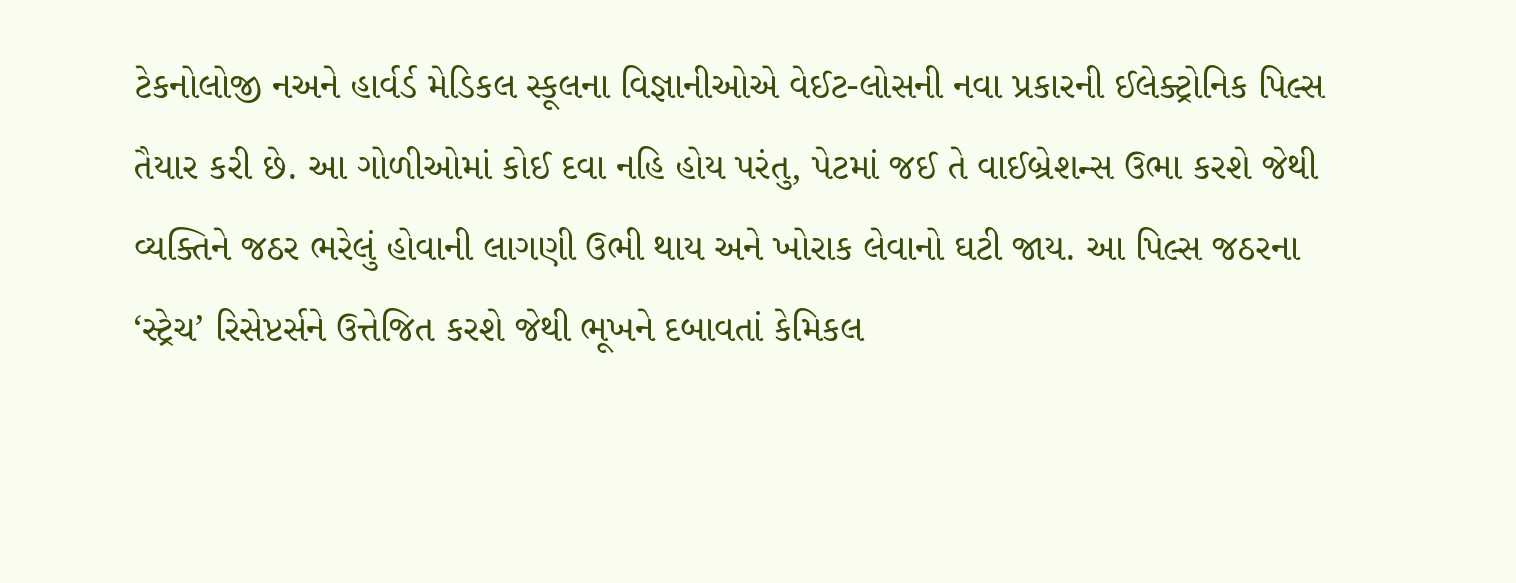ટેકનોલોજી નઅને હાર્વર્ડ મેડિકલ સ્કૂલના વિજ્ઞાનીઓએ વેઈટ-લોસની નવા પ્રકારની ઈલેક્ટ્રોનિક પિલ્સ તૈયાર કરી છે. આ ગોળીઓમાં કોઈ દવા નહિ હોય પરંતુ, પેટમાં જઈ તે વાઈબ્રેશન્સ ઉભા કરશે જેથી વ્યક્તિને જઠર ભરેલું હોવાની લાગણી ઉભી થાય અને ખોરાક લેવાનો ઘટી જાય. આ પિલ્સ જઠરના ‘સ્ટ્રેચ’ રિસેપ્ટર્સને ઉત્તેજિત કરશે જેથી ભૂખને દબાવતાં કેમિકલ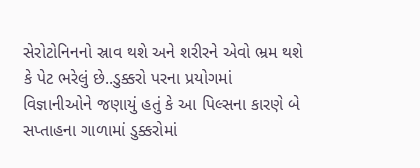સેરોટોનિનનો સ્રાવ થશે અને શરીરને એવો ભ્રમ થશે કે પેટ ભરેલું છે..ડુક્કરો પરના પ્રયોગમાં વિજ્ઞાનીઓને જણાયું હતું કે આ પિલ્સના કારણે બે સપ્તાહના ગાળામાં ડુક્કરોમાં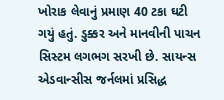ખોરાક લેવાનું પ્રમાણ 40 ટકા ઘટી ગયું હતું. ડુક્કર અને માનવીની પાચન સિસ્ટમ લગભગ સરખી છે. સાયન્સ એડવાન્સીસ જર્નલમાં પ્રસિદ્ધ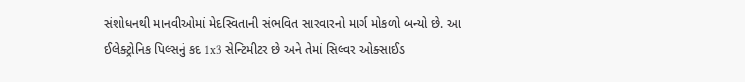સંશોધનથી માનવીઓમાં મેદસ્વિતાની સંભવિત સારવારનો માર્ગ મોકળો બન્યો છે. આ ઈલેક્ટ્રોનિક પિલ્સનું કદ 1x3 સેન્ટિમીટર છે અને તેમાં સિલ્વર ઓક્સાઈડ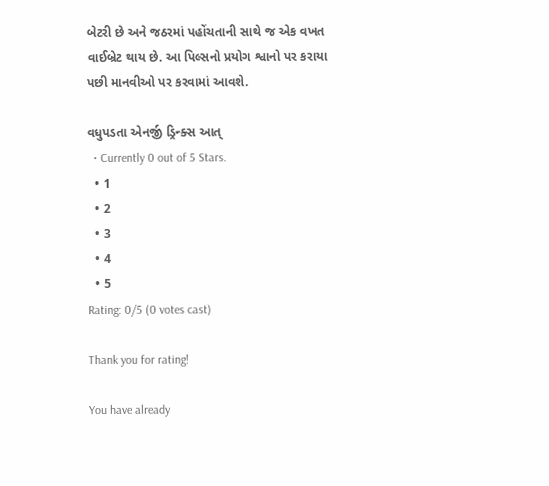બેટરી છે અને જઠરમાં પહોંચતાની સાથે જ એક વખત વાઈબ્રેટ થાય છે. આ પિલ્સનો પ્રયોગ શ્વાનો પર કરાયા પછી માનવીઓ પર કરવામાં આવશે.

વધુપડતા એનર્જી ડ્રિન્ક્સ આત્
  • Currently 0 out of 5 Stars.
  • 1
  • 2
  • 3
  • 4
  • 5
Rating: 0/5 (0 votes cast)

Thank you for rating!

You have already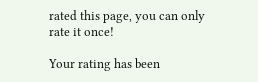rated this page, you can only rate it once!

Your rating has been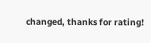changed, thanks for rating!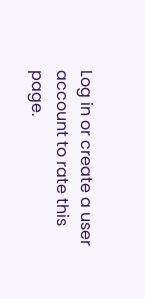Log in or create a user account to rate this page.